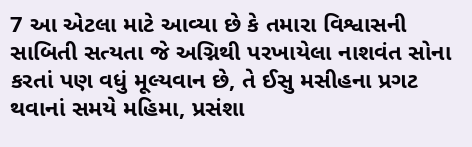7 આ એટલા માટે આવ્યા છે કે તમારા વિશ્વાસની સાબિતી સત્યતા જે અગ્નિથી પરખાયેલા નાશવંત સોના કરતાં પણ વધું મૂલ્યવાન છે, તે ઈસુ મસીહના પ્રગટ થવાનાં સમયે મહિમા, પ્રસંશા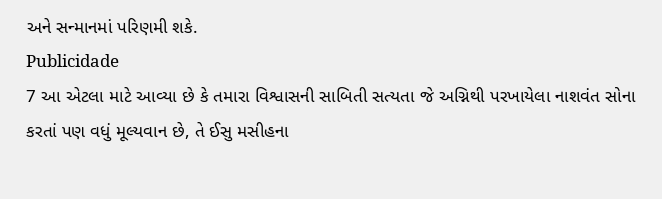અને સન્માનમાં પરિણમી શકે.
Publicidade
7 આ એટલા માટે આવ્યા છે કે તમારા વિશ્વાસની સાબિતી સત્યતા જે અગ્નિથી પરખાયેલા નાશવંત સોના કરતાં પણ વધું મૂલ્યવાન છે, તે ઈસુ મસીહના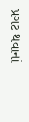પ્રગટ થવાનાં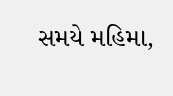સમયે મહિમા,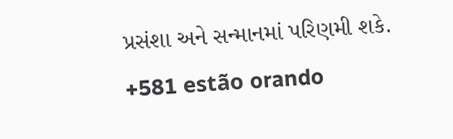પ્રસંશા અને સન્માનમાં પરિણમી શકે.
+581 estão orando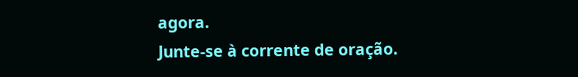agora.
Junte-se à corrente de oração.